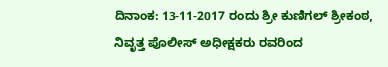ದಿನಾಂಕ: 13-11-2017 ರಂದು ಶ್ರೀ ಕುಣಿಗಲ್ ಶ್ರೀಕಂಠ, ನಿವೃತ್ತ ಪೊಲೀಸ್ ಅಧೀಕ್ಷಕರು ರವರಿಂದ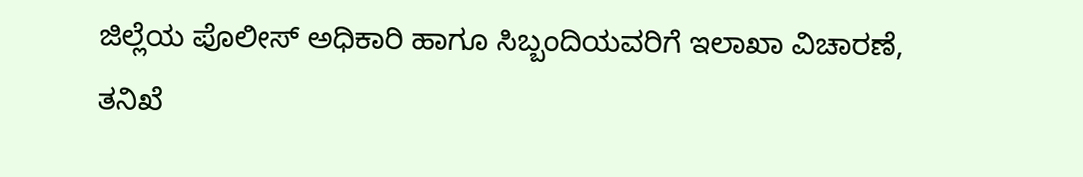ಜಿಲ್ಲೆಯ ಪೊಲೀಸ್ ಅಧಿಕಾರಿ ಹಾಗೂ ಸಿಬ್ಬಂದಿಯವರಿಗೆ ಇಲಾಖಾ ವಿಚಾರಣೆ, ತನಿಖೆ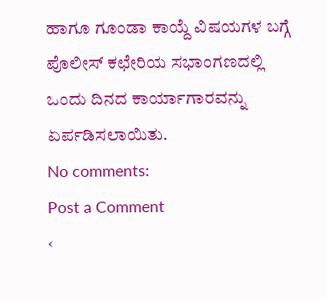ಹಾಗೂ ಗೂಂಡಾ ಕಾಯ್ದೆ ವಿಷಯಗಳ ಬಗ್ಗೆ ಪೊಲೀಸ್ ಕಛೇರಿಯ ಸಭಾಂಗಣದಲ್ಲಿ ಒಂದು ದಿನದ ಕಾರ್ಯಾಗಾರವನ್ನು ಏರ್ಪಡಿಸಲಾಯಿತು.
No comments:
Post a Comment
‹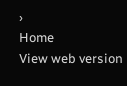›
Home
View web version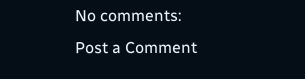No comments:
Post a Comment